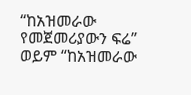“ከአዝመራው የመጀመሪያውን ፍሬ” ወይም “ከአዝመራው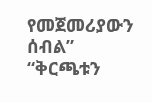የመጀመሪያውን ሰብል”
“ቅርጫቱን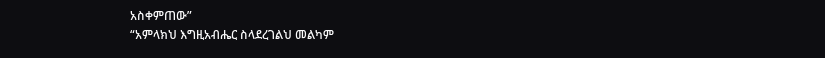አስቀምጠው”
“አምላክህ እግዚአብሔር ስላደረገልህ መልካም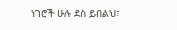ነገሮች ሁሉ ደስ ይበልህ፣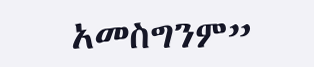አመስግንም”